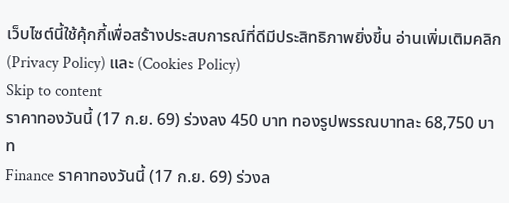เว็บไซต์นี้ใช้คุ้กกี้เพื่อสร้างประสบการณ์ที่ดีมีประสิทธิภาพยิ่งขี้น อ่านเพิ่มเติมคลิก (Privacy Policy) และ (Cookies Policy)
Skip to content
ราคาทองวันนี้ (17 ก.ย. 69) ร่วงลง 450 บาท ทองรูปพรรณบาทละ 68,750 บาท
Finance ราคาทองวันนี้ (17 ก.ย. 69) ร่วงล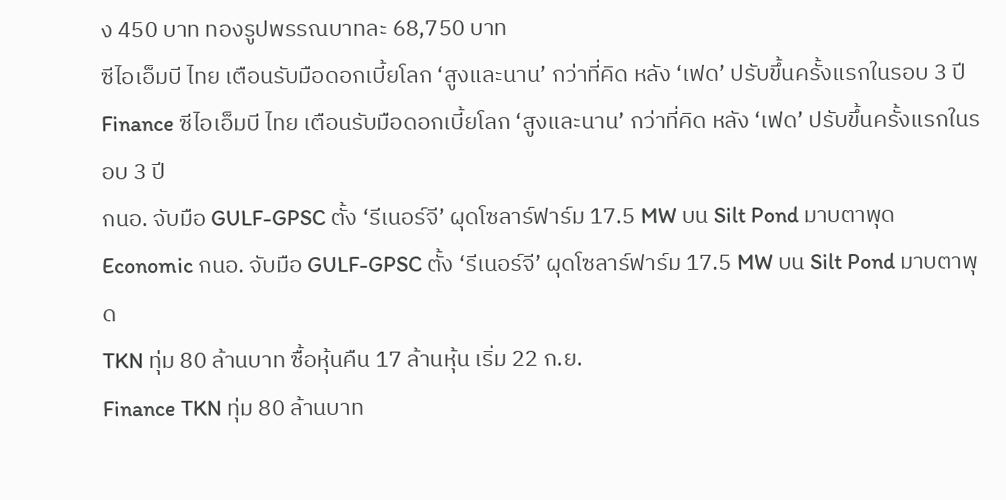ง 450 บาท ทองรูปพรรณบาทละ 68,750 บาท
ซีไอเอ็มบี ไทย เตือนรับมือดอกเบี้ยโลก ‘สูงและนาน’ กว่าที่คิด หลัง ‘เฟด’ ปรับขึ้นครั้งแรกในรอบ 3 ปี
Finance ซีไอเอ็มบี ไทย เตือนรับมือดอกเบี้ยโลก ‘สูงและนาน’ กว่าที่คิด หลัง ‘เฟด’ ปรับขึ้นครั้งแรกในรอบ 3 ปี
กนอ. จับมือ GULF-GPSC ตั้ง ‘รีเนอร์จี’ ผุดโซลาร์ฟาร์ม 17.5 MW บน Silt Pond มาบตาพุด
Economic กนอ. จับมือ GULF-GPSC ตั้ง ‘รีเนอร์จี’ ผุดโซลาร์ฟาร์ม 17.5 MW บน Silt Pond มาบตาพุด
TKN ทุ่ม 80 ล้านบาท ซื้อหุ้นคืน 17 ล้านหุ้น เริ่ม 22 ก.ย.
Finance TKN ทุ่ม 80 ล้านบาท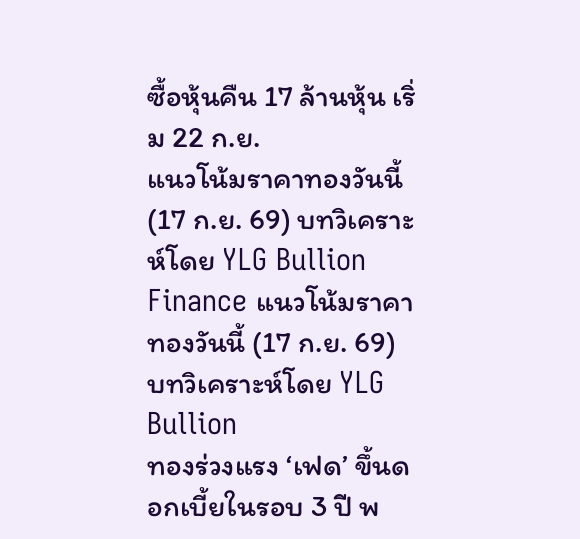ซื้อหุ้นคืน 17 ล้านหุ้น เริ่ม 22 ก.ย.
แนวโน้มราคาทองวันนี้ (17 ก.ย. 69) บทวิเคราะห์โดย YLG Bullion
Finance แนวโน้มราคาทองวันนี้ (17 ก.ย. 69) บทวิเคราะห์โดย YLG Bullion
ทองร่วงแรง ‘เฟด’ ขึ้นดอกเบี้ยในรอบ 3 ปี พ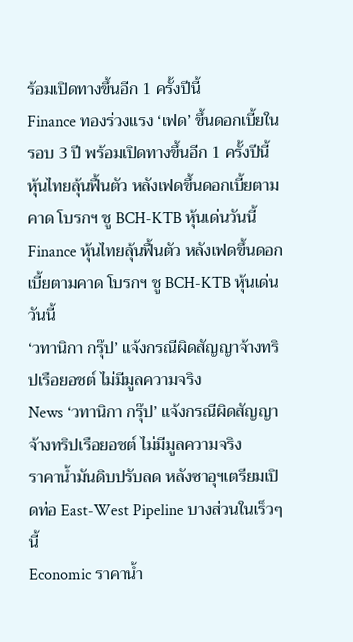ร้อมเปิดทางขึ้นอีก 1 ครั้งปีนี้
Finance ทองร่วงแรง ‘เฟด’ ขึ้นดอกเบี้ยในรอบ 3 ปี พร้อมเปิดทางขึ้นอีก 1 ครั้งปีนี้
หุ้นไทยลุ้นฟื้นตัว หลังเฟดขึ้นดอกเบี้ยตามคาด โบรกฯ ชู BCH-KTB หุ้นเด่นวันนี้
Finance หุ้นไทยลุ้นฟื้นตัว หลังเฟดขึ้นดอกเบี้ยตามคาด โบรกฯ ชู BCH-KTB หุ้นเด่นวันนี้
‘วทานิกา กรุ๊ป’ แจ้งกรณีผิดสัญญาจ้างทริปเรือยอชต์ ไม่มีมูลความจริง
News ‘วทานิกา กรุ๊ป’ แจ้งกรณีผิดสัญญาจ้างทริปเรือยอชต์ ไม่มีมูลความจริง
ราคาน้ำมันดิบปรับลด หลังซาอุฯเตรียมเปิดท่อ East-West Pipeline บางส่วนในเร็วๆ นี้
Economic ราคาน้ำ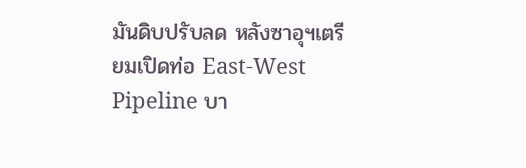มันดิบปรับลด หลังซาอุฯเตรียมเปิดท่อ East-West Pipeline บา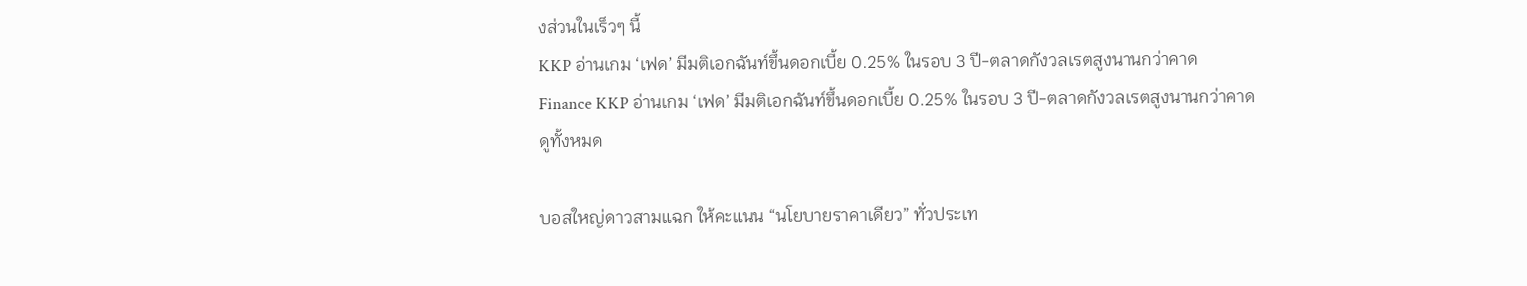งส่วนในเร็วๆ นี้
KKP อ่านเกม ‘เฟด’ มีมติเอกฉันท์ขึ้นดอกเบี้ย 0.25% ในรอบ 3 ปี-ตลาดกังวลเรตสูงนานกว่าคาด
Finance KKP อ่านเกม ‘เฟด’ มีมติเอกฉันท์ขึ้นดอกเบี้ย 0.25% ในรอบ 3 ปี-ตลาดกังวลเรตสูงนานกว่าคาด
ดูทั้งหมด

บอสใหญ่ดาวสามแฉก ให้คะแนน “นโยบายราคาเดียว” ทั่วประเท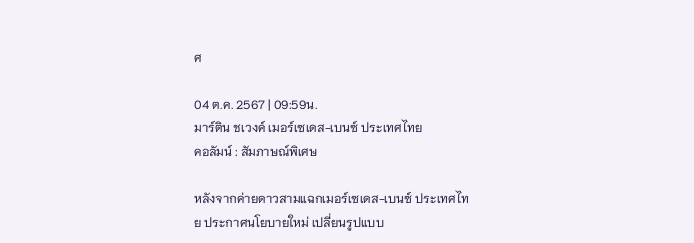ศ

04 ต.ค. 2567 | 09:59น.
มาร์ติน ชเวงค์ เมอร์เซเดส-เบนซ์ ประเทศไทย
คอลัมน์ : สัมภาษณ์พิเศษ

หลังจากค่ายดาวสามแฉกเมอร์เซเดส-เบนซ์ ประเทศไทย ประกาศนโยบายใหม่ เปลี่ยนรูปแบบ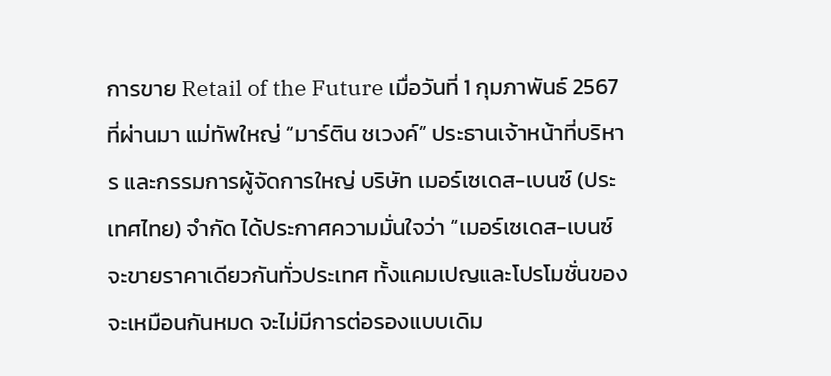การขาย Retail of the Future เมื่อวันที่ 1 กุมภาพันธ์ 2567 ที่ผ่านมา แม่ทัพใหญ่ “มาร์ติน ชเวงค์” ประธานเจ้าหน้าที่บริหาร และกรรมการผู้จัดการใหญ่ บริษัท เมอร์เซเดส-เบนซ์ (ประเทศไทย) จำกัด ได้ประกาศความมั่นใจว่า “เมอร์เซเดส-เบนซ์ จะขายราคาเดียวกันทั่วประเทศ ทั้งแคมเปญและโปรโมชั่นของจะเหมือนกันหมด จะไม่มีการต่อรองแบบเดิม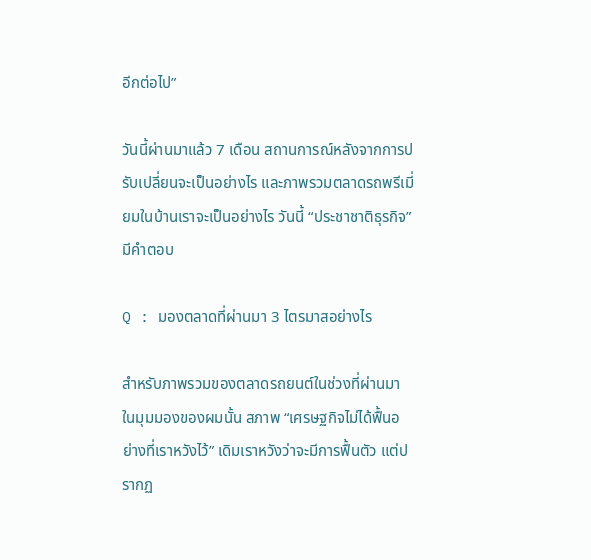อีกต่อไป”

วันนี้ผ่านมาแล้ว 7 เดือน สถานการณ์หลังจากการปรับเปลี่ยนจะเป็นอย่างไร และภาพรวมตลาดรถพรีเมี่ยมในบ้านเราจะเป็นอย่างไร วันนี้ “ประชาชาติธุรกิจ” มีคำตอบ

Q : มองตลาดที่ผ่านมา 3 ไตรมาสอย่างไร

สำหรับภาพรวมของตลาดรถยนต์ในช่วงที่ผ่านมา ในมุมมองของผมนั้น สภาพ “เศรษฐกิจไม่ได้ฟื้นอย่างที่เราหวังไว้” เดิมเราหวังว่าจะมีการฟื้นตัว แต่ปรากฏ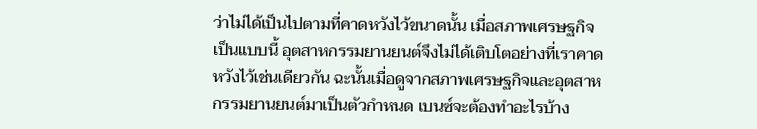ว่าไม่ได้เป็นไปตามที่คาดหวังไว้ขนาดนั้น เมื่อสภาพเศรษฐกิจเป็นแบบนี้ อุตสาหกรรมยานยนต์จึงไม่ได้เติบโตอย่างที่เราคาดหวังไว้เช่นเดียวกัน ฉะนั้นเมื่อดูจากสภาพเศรษฐกิจและอุตสาหกรรมยานยนต์มาเป็นตัวกำหนด เบนซ์จะต้องทำอะไรบ้าง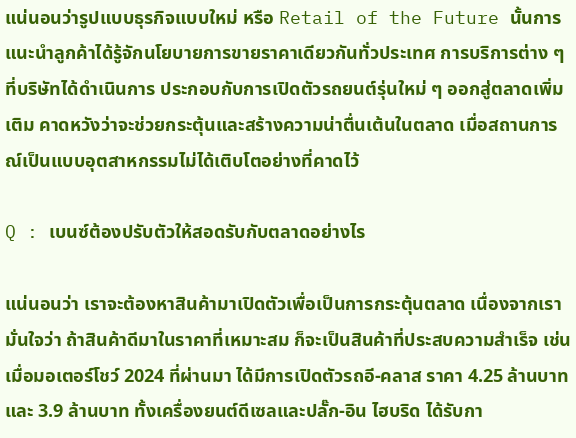แน่นอนว่ารูปแบบธุรกิจแบบใหม่ หรือ Retail of the Future นั้นการแนะนำลูกค้าได้รู้จักนโยบายการขายราคาเดียวกันทั่วประเทศ การบริการต่าง ๆ ที่บริษัทได้ดำเนินการ ประกอบกับการเปิดตัวรถยนต์รุ่นใหม่ ๆ ออกสู่ตลาดเพิ่มเติม คาดหวังว่าจะช่วยกระตุ้นและสร้างความน่าตื่นเต้นในตลาด เมื่อสถานการณ์เป็นแบบอุตสาหกรรมไม่ได้เติบโตอย่างที่คาดไว้

Q : เบนซ์ต้องปรับตัวให้สอดรับกับตลาดอย่างไร

แน่นอนว่า เราจะต้องหาสินค้ามาเปิดตัวเพื่อเป็นการกระตุ้นตลาด เนื่องจากเรามั่นใจว่า ถ้าสินค้าดีมาในราคาที่เหมาะสม ก็จะเป็นสินค้าที่ประสบความสำเร็จ เช่น เมื่อมอเตอร์โชว์ 2024 ที่ผ่านมา ได้มีการเปิดตัวรถอี-คลาส ราคา 4.25 ล้านบาท และ 3.9 ล้านบาท ทั้งเครื่องยนต์ดีเซลและปลั๊ก-อิน ไฮบริด ได้รับกา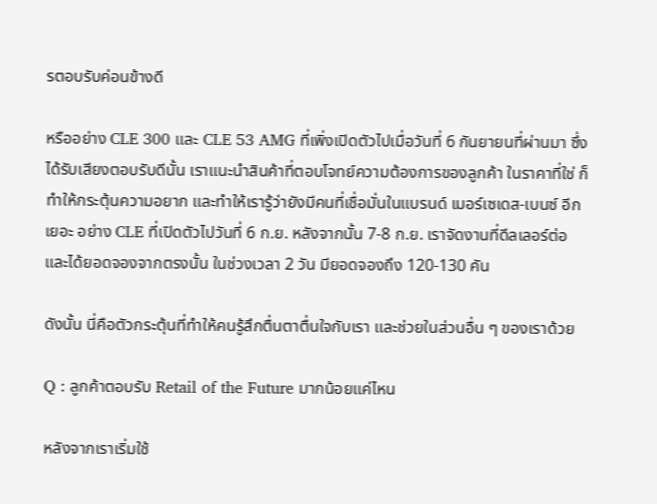รตอบรับค่อนข้างดี

หรืออย่าง CLE 300 และ CLE 53 AMG ที่เพิ่งเปิดตัวไปเมื่อวันที่ 6 กันยายนที่ผ่านมา ซึ่งได้รับเสียงตอบรับดีนั้น เราแนะนำสินค้าที่ตอบโจทย์ความต้องการของลูกค้า ในราคาที่ใช่ ก็ทำให้กระตุ้นความอยาก และทำให้เรารู้ว่ายังมีคนที่เชื่อมั่นในแบรนด์ เมอร์เซเดส-เบนซ์ อีกเยอะ อย่าง CLE ที่เปิดตัวไปวันที่ 6 ก.ย. หลังจากนั้น 7-8 ก.ย. เราจัดงานที่ดีลเลอร์ต่อ และได้ยอดจองจากตรงนั้น ในช่วงเวลา 2 วัน มียอดจองถึง 120-130 คัน

ดังนั้น นี่คือตัวกระตุ้นที่ทำให้คนรู้สึกตื่นตาตื่นใจกับเรา และช่วยในส่วนอื่น ๆ ของเราด้วย

Q : ลูกค้าตอบรับ Retail of the Future มากน้อยแค่ไหน

หลังจากเราเริ่มใช้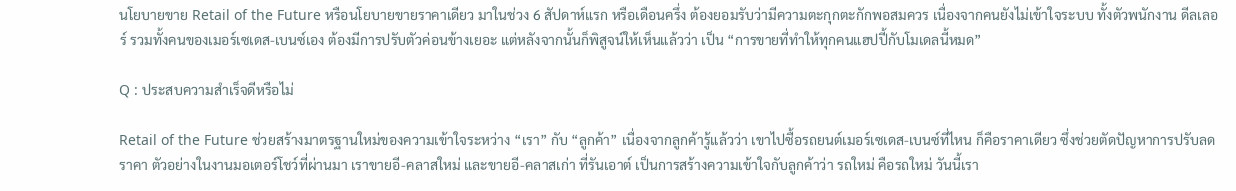นโยบายขาย Retail of the Future หรือนโยบายขายราคาเดียว มาในช่วง 6 สัปดาห์แรก หรือเดือนครึ่ง ต้องยอมรับว่ามีความตะกุกตะกักพอสมควร เนื่องจากคนยังไม่เข้าใจระบบ ทั้งตัวพนักงาน ดีลเลอร์ รวมทั้งคนของเมอร์เซเดส-เบนซ์เอง ต้องมีการปรับตัวค่อนข้างเยอะ แต่หลังจากนั้นก็พิสูจน์ให้เห็นแล้วว่า เป็น “การขายที่ทำให้ทุกคนแฮปปี้กับโมเดลนี้หมด”

Q : ประสบความสำเร็จดีหรือไม่

Retail of the Future ช่วยสร้างมาตรฐานใหม่ของความเข้าใจระหว่าง “เรา” กับ “ลูกค้า” เนื่องจากลูกค้ารู้แล้วว่า เขาไปซื้อรถยนต์เมอร์เซเดส-เบนซ์ที่ไหน ก็คือราคาเดียว ซึ่งช่วยตัดปัญหาการปรับลดราคา ตัวอย่างในงานมอเตอร์โชว์ที่ผ่านมา เราขายอี-คลาสใหม่ และขายอี-คลาสเก่า ที่รันเอาต์ เป็นการสร้างความเข้าใจกับลูกค้าว่า รถใหม่ คือรถใหม่ วันนี้เรา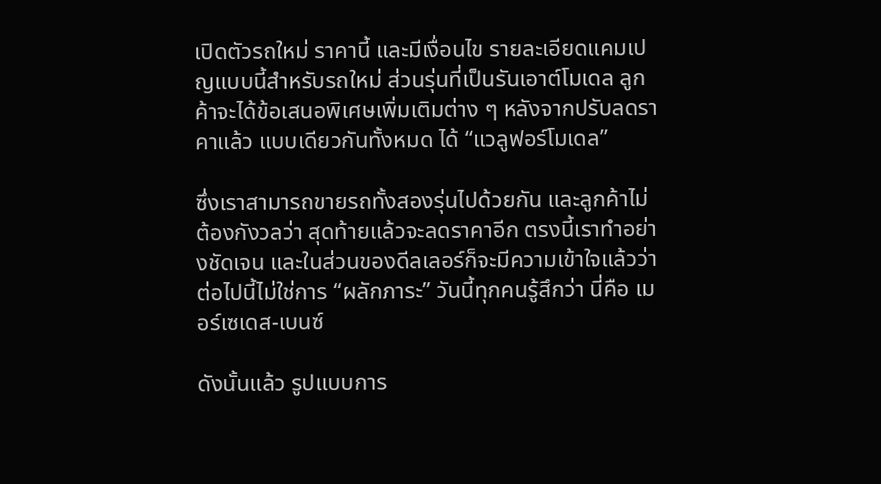เปิดตัวรถใหม่ ราคานี้ และมีเงื่อนไข รายละเอียดแคมเปญแบบนี้สำหรับรถใหม่ ส่วนรุ่นที่เป็นรันเอาต์โมเดล ลูกค้าจะได้ข้อเสนอพิเศษเพิ่มเติมต่าง ๆ หลังจากปรับลดราคาแล้ว แบบเดียวกันทั้งหมด ได้ “แวลูฟอร์โมเดล”

ซึ่งเราสามารถขายรถทั้งสองรุ่นไปด้วยกัน และลูกค้าไม่ต้องกังวลว่า สุดท้ายแล้วจะลดราคาอีก ตรงนี้เราทำอย่างชัดเจน และในส่วนของดีลเลอร์ก็จะมีความเข้าใจแล้วว่า ต่อไปนี้ไม่ใช่การ “ผลักภาระ” วันนี้ทุกคนรู้สึกว่า นี่คือ เมอร์เซเดส-เบนซ์

ดังนั้นแล้ว รูปแบบการ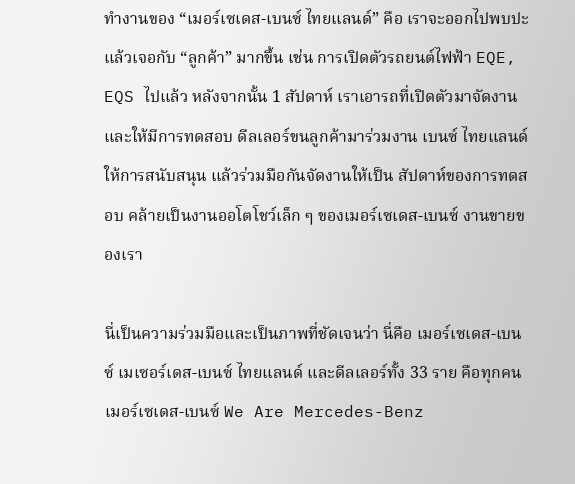ทำงานของ “เมอร์เซเดส-เบนซ์ ไทยแลนด์” คือ เราจะออกไปพบปะแล้วเจอกับ “ลูกค้า” มากขึ้น เช่น การเปิดตัวรถยนต์ไฟฟ้า EQE, EQS ไปแล้ว หลังจากนั้น 1 สัปดาห์ เราเอารถที่เปิดตัวมาจัดงาน และให้มีการทดสอบ ดีลเลอร์ขนลูกค้ามาร่วมงาน เบนซ์ ไทยแลนด์ ให้การสนับสนุน แล้วร่วมมือกันจัดงานให้เป็น สัปดาห์ของการทดสอบ คล้ายเป็นงานออโตโชว์เล็ก ๆ ของเมอร์เซเดส-เบนซ์ งานขายของเรา

นี่เป็นความร่วมมือและเป็นภาพที่ชัดเจนว่า นี่คือ เมอร์เซเดส-เบนซ์ เมเซอร์เดส-เบนซ์ ไทยแลนด์ และดีลเลอร์ทั้ง 33 ราย คือทุกคน เมอร์เซเดส-เบนซ์ We Are Mercedes-Benz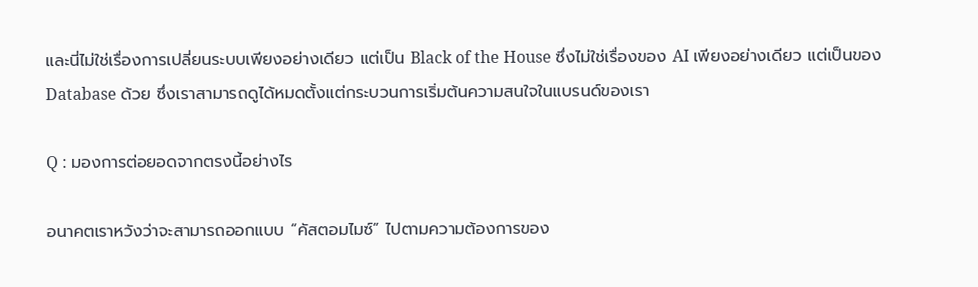และนี่ไม่ใช่เรื่องการเปลี่ยนระบบเพียงอย่างเดียว แต่เป็น Black of the House ซึ่งไม่ใช่เรื่องของ AI เพียงอย่างเดียว แต่เป็นของ Database ด้วย ซึ่งเราสามารถดูได้หมดตั้งแต่กระบวนการเริ่มต้นความสนใจในแบรนด์ของเรา

Q : มองการต่อยอดจากตรงนี้อย่างไร

อนาคตเราหวังว่าจะสามารถออกแบบ “คัสตอมไมซ์” ไปตามความต้องการของ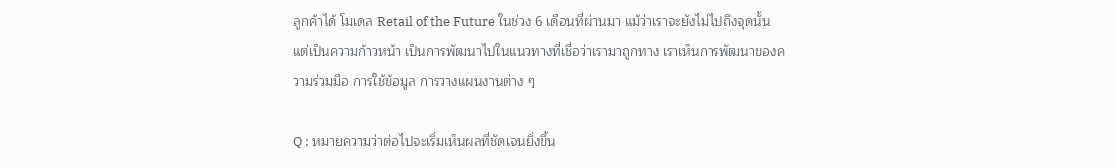ลูกค้าได้ โมเดล Retail of the Future ในช่วง 6 เดือนที่ผ่านมา แม้ว่าเราจะยังไม่ไปถึงจุดนั้น แต่เป็นความก้าวหน้า เป็นการพัฒนาไปในแนวทางที่เชื่อว่าเรามาถูกทาง เราเห็นการพัฒนาของความร่วมมือ การใช้ข้อมูล การวางแผนงานต่าง ๆ

Q : หมายความว่าต่อไปจะเริ่มเห็นผลที่ชัดเจนยิ่งขึ้น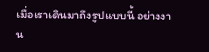เมื่อเราเดินมาถึงรูปแบบนี้ อย่างงาน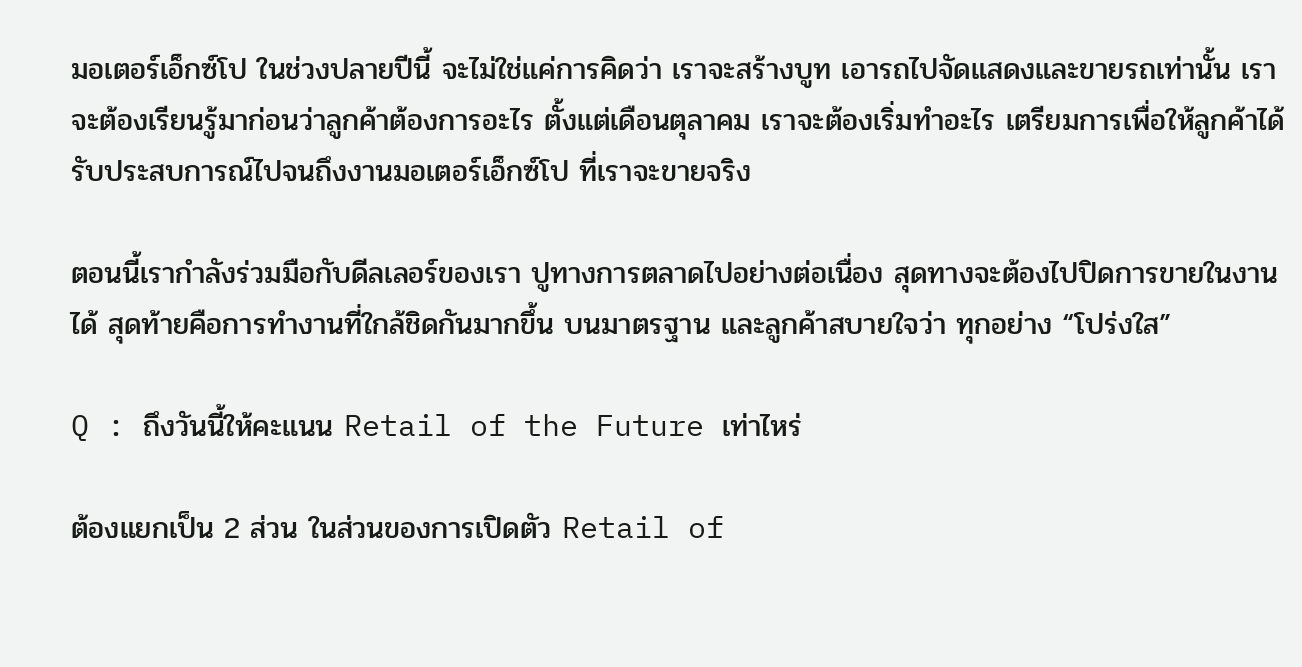มอเตอร์เอ็กซ์โป ในช่วงปลายปีนี้ จะไม่ใช่แค่การคิดว่า เราจะสร้างบูท เอารถไปจัดแสดงและขายรถเท่านั้น เราจะต้องเรียนรู้มาก่อนว่าลูกค้าต้องการอะไร ตั้งแต่เดือนตุลาคม เราจะต้องเริ่มทำอะไร เตรียมการเพื่อให้ลูกค้าได้รับประสบการณ์ไปจนถึงงานมอเตอร์เอ็กซ์โป ที่เราจะขายจริง

ตอนนี้เรากำลังร่วมมือกับดีลเลอร์ของเรา ปูทางการตลาดไปอย่างต่อเนื่อง สุดทางจะต้องไปปิดการขายในงานได้ สุดท้ายคือการทำงานที่ใกล้ชิดกันมากขึ้น บนมาตรฐาน และลูกค้าสบายใจว่า ทุกอย่าง “โปร่งใส”

Q : ถึงวันนี้ให้คะแนน Retail of the Future เท่าไหร่

ต้องแยกเป็น 2 ส่วน ในส่วนของการเปิดตัว Retail of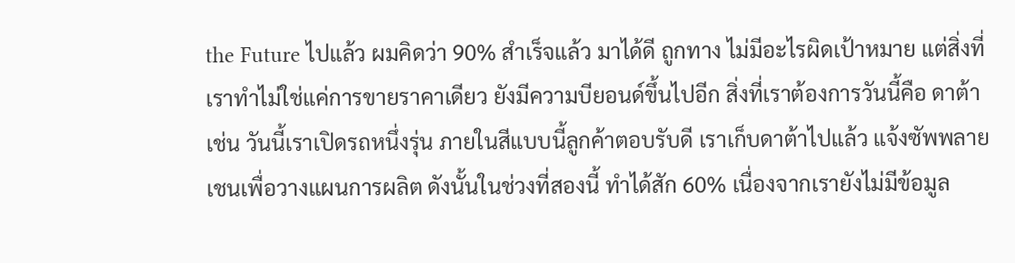the Future ไปแล้ว ผมคิดว่า 90% สำเร็จแล้ว มาได้ดี ถูกทาง ไม่มีอะไรผิดเป้าหมาย แต่สิ่งที่เราทำไม่ใช่แค่การขายราคาเดียว ยังมีความบียอนด์ขึ้นไปอีก สิ่งที่เราต้องการวันนี้คือ ดาต้า เช่น วันนี้เราเปิดรถหนึ่งรุ่น ภายในสีแบบนี้ลูกค้าตอบรับดี เราเก็บดาต้าไปแล้ว แจ้งซัพพลายเชนเพื่อวางแผนการผลิต ดังนั้นในช่วงที่สองนี้ ทำได้สัก 60% เนื่องจากเรายังไม่มีข้อมูล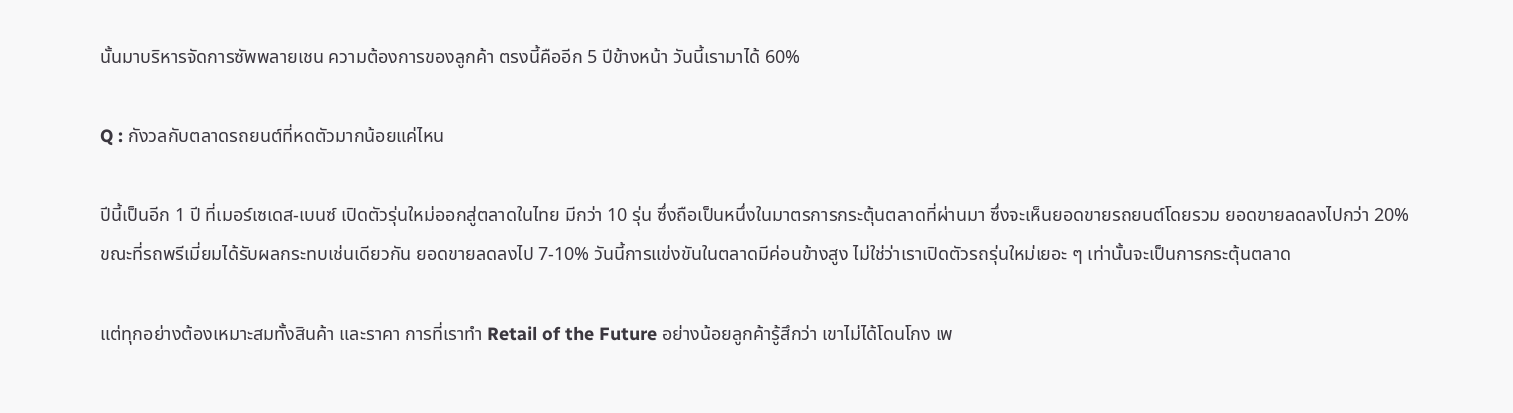นั้นมาบริหารจัดการซัพพลายเชน ความต้องการของลูกค้า ตรงนี้คืออีก 5 ปีข้างหน้า วันนี้เรามาได้ 60%

Q : กังวลกับตลาดรถยนต์ที่หดตัวมากน้อยแค่ไหน

ปีนี้เป็นอีก 1 ปี ที่เมอร์เซเดส-เบนซ์ เปิดตัวรุ่นใหม่ออกสู่ตลาดในไทย มีกว่า 10 รุ่น ซึ่งถือเป็นหนึ่งในมาตรการกระตุ้นตลาดที่ผ่านมา ซึ่งจะเห็นยอดขายรถยนต์โดยรวม ยอดขายลดลงไปกว่า 20% ขณะที่รถพรีเมี่ยมได้รับผลกระทบเช่นเดียวกัน ยอดขายลดลงไป 7-10% วันนี้การแข่งขันในตลาดมีค่อนข้างสูง ไม่ใช่ว่าเราเปิดตัวรถรุ่นใหม่เยอะ ๆ เท่านั้นจะเป็นการกระตุ้นตลาด

แต่ทุกอย่างต้องเหมาะสมทั้งสินค้า และราคา การที่เราทำ Retail of the Future อย่างน้อยลูกค้ารู้สึกว่า เขาไม่ได้โดนโกง เพ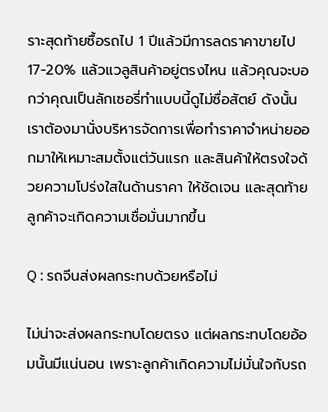ราะสุดท้ายซื้อรถไป 1 ปีแล้วมีการลดราคาขายไป 17-20% แล้วแวลูสินค้าอยู่ตรงไหน แล้วคุณจะบอกว่าคุณเป็นลักเซอรี่ทำแบบนี้ดูไม่ซื่อสัตย์ ดังนั้นเราต้องมานั่งบริหารจัดการเพื่อทำราคาจำหน่ายออกมาให้เหมาะสมตั้งแต่วันแรก และสินค้าให้ตรงใจด้วยความโปร่งใสในด้านราคา ให้ชัดเจน และสุดท้าย ลูกค้าจะเกิดความเชื่อมั่นมากขึ้น

Q : รถจีนส่งผลกระทบด้วยหรือไม่

ไม่น่าจะส่งผลกระทบโดยตรง แต่ผลกระทบโดยอ้อมนั้นมีแน่นอน เพราะลูกค้าเกิดความไม่มั่นใจกับรถ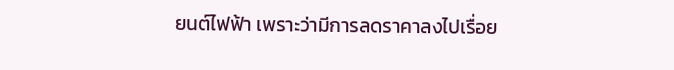ยนต์ไฟฟ้า เพราะว่ามีการลดราคาลงไปเรื่อย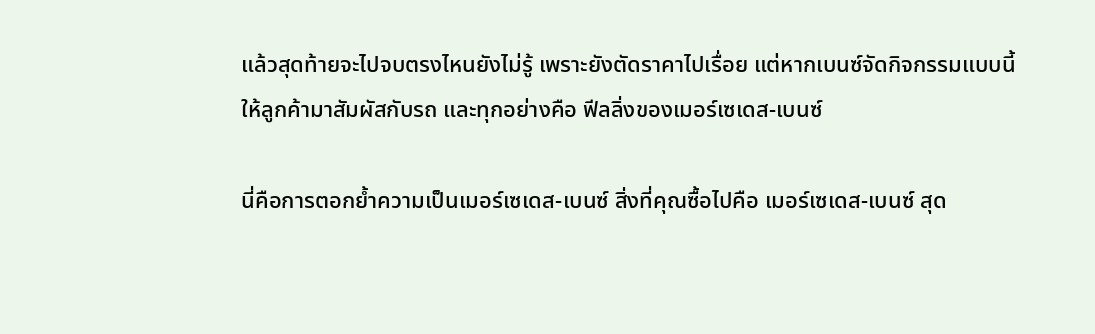แล้วสุดท้ายจะไปจบตรงไหนยังไม่รู้ เพราะยังตัดราคาไปเรื่อย แต่หากเบนซ์จัดกิจกรรมแบบนี้ให้ลูกค้ามาสัมผัสกับรถ และทุกอย่างคือ ฟีลลิ่งของเมอร์เซเดส-เบนซ์

นี่คือการตอกย้ำความเป็นเมอร์เซเดส-เบนซ์ สิ่งที่คุณซื้อไปคือ เมอร์เซเดส-เบนซ์ สุด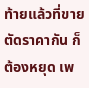ท้ายแล้วที่ขายตัดราคากัน ก็ต้องหยุด เพ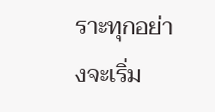ราะทุกอย่างจะเริ่ม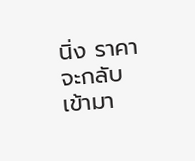นิ่ง ราคาจะกลับเข้ามา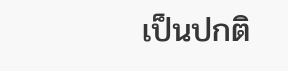เป็นปกติ